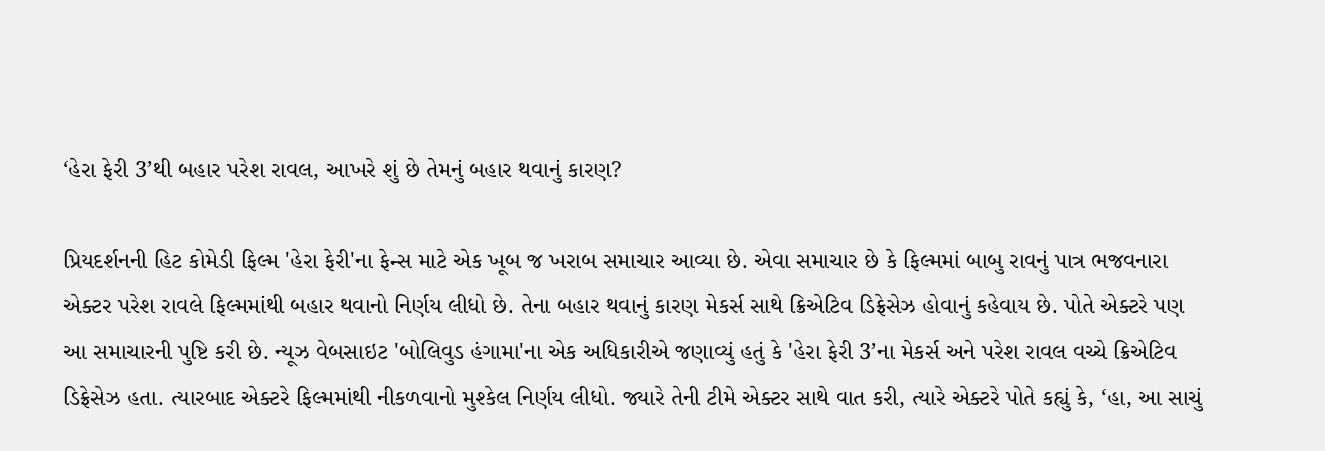‘હેરા ફેરી 3’થી બહાર પરેશ રાવલ, આખરે શું છે તેમનું બહાર થવાનું કારણ?

પ્રિયદર્શનની હિટ કોમેડી ફિલ્મ 'હેરા ફેરી'ના ફેન્સ માટે એક ખૂબ જ ખરાબ સમાચાર આવ્યા છે. એવા સમાચાર છે કે ફિલ્મમાં બાબુ રાવનું પાત્ર ભજવનારા એક્ટર પરેશ રાવલે ફિલ્મમાંથી બહાર થવાનો નિર્ણય લીધો છે. તેના બહાર થવાનું કારણ મેકર્સ સાથે ક્રિએટિવ ડિફ્રેસેઝ હોવાનું કહેવાય છે. પોતે એક્ટરે પણ આ સમાચારની પુષ્ટિ કરી છે. ન્યૂઝ વેબસાઇટ 'બોલિવુડ હંગામા'ના એક અધિકારીએ જણાવ્યું હતું કે 'હેરા ફેરી 3’ના મેકર્સ અને પરેશ રાવલ વચ્ચે ક્રિએટિવ ડિફ્રેસેઝ હતા. ત્યારબાદ એક્ટરે ફિલ્મમાંથી નીકળવાનો મુશ્કેલ નિર્ણય લીધો. જ્યારે તેની ટીમે એક્ટર સાથે વાત કરી, ત્યારે એક્ટરે પોતે કહ્યું કે, ‘હા, આ સાચું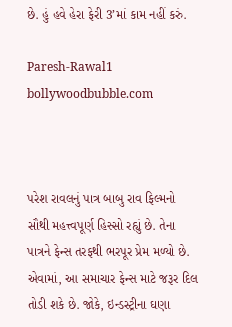છે. હું હવે હેરા ફેરી 3’માં કામ નહીં કરું.

Paresh-Rawal1
bollywoodbubble.com



પરેશ રાવલનું પાત્ર બાબુ રાવ ફિલ્મનો સૌથી મહત્ત્વપૂર્ણ હિસ્સો રહ્યું છે. તેના પાત્રને ફેન્સ તરફથી ભરપૂર પ્રેમ મળ્યો છે. એવામાં, આ સમાચાર ફેન્સ માટે જરૂર દિલ તોડી શકે છે. જોકે, ઇન્ડસ્ટ્રીના ઘણા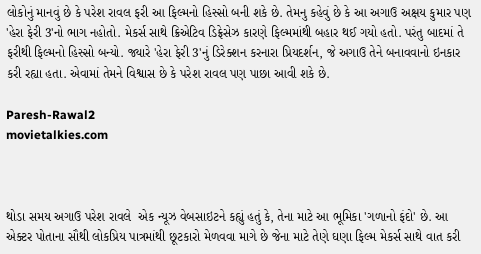લોકોનું માનવું છે કે પરેશ રાવલ ફરી આ ફિલ્મનો હિસ્સો બની શકે છે. તેમનુ કહેવું છે કે આ અગાઉ અક્ષય કુમાર પણ 'હેરા ફેરી 3'નો ભાગ નહોતો. મેકર્સ સાથે ક્રિએટિવ ડિફ્રેસેઝ કારણે ફિલ્મમાંથી બહાર થઈ ગયો હતો. પરંતુ બાદમાં તે ફરીથી ફિલ્મનો હિસ્સો બન્યો. જ્યારે 'હેરા ફેરી 3'નું ડિરેક્શન કરનારા પ્રિયદર્શન, જે અગાઉ તેને બનાવવાનો ઇનકાર કરી રહ્યા હતા. એવામાં તેમને વિશ્વાસ છે કે પરેશ રાવલ પણ પાછા આવી શકે છે.

Paresh-Rawal2
movietalkies.com



થોડા સમય અગાઉ પરેશ રાવલે  એક ન્યૂઝ વેબસાઇટને કહ્યું હતું કે, તેના માટે આ ભૂમિકા 'ગળાનો ફંદો' છે. આ એક્ટર પોતાના સૌથી લોકપ્રિય પાત્રમાંથી છૂટકારો મેળવવા માગે છે જેના માટે તેણે ઘણા ફિલ્મ મેકર્સ સાથે વાત કરી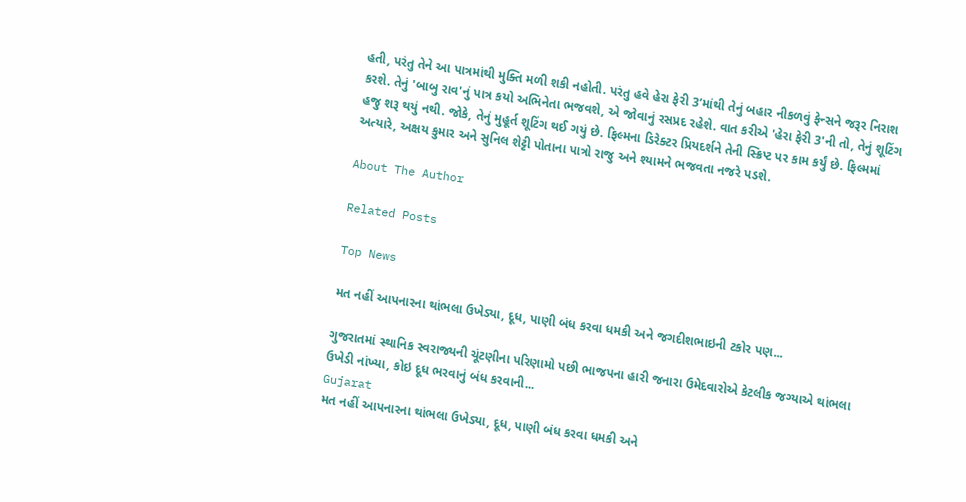હતી, પરંતુ તેને આ પાત્રમાંથી મુક્તિ મળી શકી નહોતી. પરંતુ હવે હેરા ફેરી 3’માંથી તેનું બહાર નીકળવું ફેન્સને જરૂર નિરાશ કરશે. તેનું 'બાબુ રાવ'નું પાત્ર કયો અભિનેતા ભજવશે, એ જોવાનું રસપ્રદ રહેશે. વાત કરીએ 'હેરા ફેરી 3'ની તો, તેનું શૂટિંગ હજુ શરૂ થયું નથી. જોકે, તેનું મુહૂર્ત શૂટિંગ થઈ ગયું છે. ફિલ્મના ડિરેક્ટર પ્રિયદર્શને તેની સ્ક્રિપ્ટ પર કામ કર્યું છે. ફિલ્મમાં અત્યારે, અક્ષય કુમાર અને સુનિલ શેટ્ટી પોતાના પાત્રો રાજુ અને શ્યામને ભજવતા નજરે પડશે.

About The Author

Related Posts

Top News

મત નહીં આપનારના થાંભલા ઉખેડ્યા, દૂધ, પાણી બંધ કરવા ધમકી અને જગદીશભાઇની ટકોર પણ...

ગુજરાતમાં સ્થાનિક સ્વરાજ્યની ચૂંટણીના પરિણામો પછી ભાજપના હારી જનારા ઉમેદવારોએ કેટલીક જગ્યાએ થાંભલા ઉખેડી નાંખ્યા, કોઇ દૂધ ભરવાનું બંધ કરવાની...
Gujarat
મત નહીં આપનારના થાંભલા ઉખેડ્યા, દૂધ, પાણી બંધ કરવા ધમકી અને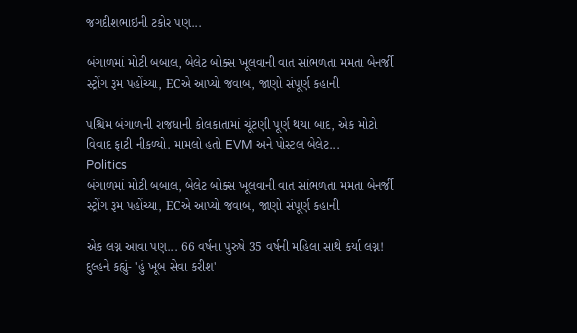જગદીશભાઇની ટકોર પણ...

બંગાળમાં મોટી બબાલ, બેલેટ બોક્સ ખૂલવાની વાત સાંભળતા મમતા બેનર્જી સ્ટ્રોંગ રૂમ પહોંચ્યા, ECએ આપ્યો જવાબ, જાણો સંપૂર્ણ કહાની

પશ્ચિમ બંગાળની રાજધાની કોલકાતામાં ચૂંટણી પૂર્ણ થયા બાદ, એક મોટો વિવાદ ફાટી નીકળ્યો. મામલો હતો EVM અને પોસ્ટલ બેલેટ...
Politics
બંગાળમાં મોટી બબાલ, બેલેટ બોક્સ ખૂલવાની વાત સાંભળતા મમતા બેનર્જી સ્ટ્રોંગ રૂમ પહોંચ્યા, ECએ આપ્યો જવાબ, જાણો સંપૂર્ણ કહાની

એક લગ્ન આવા પણ... 66 વર્ષના પુરુષે 35 વર્ષની મહિલા સાથે કર્યા લગ્ન! દુલ્હને કહ્યું- 'હું ખૂબ સેવા કરીશ'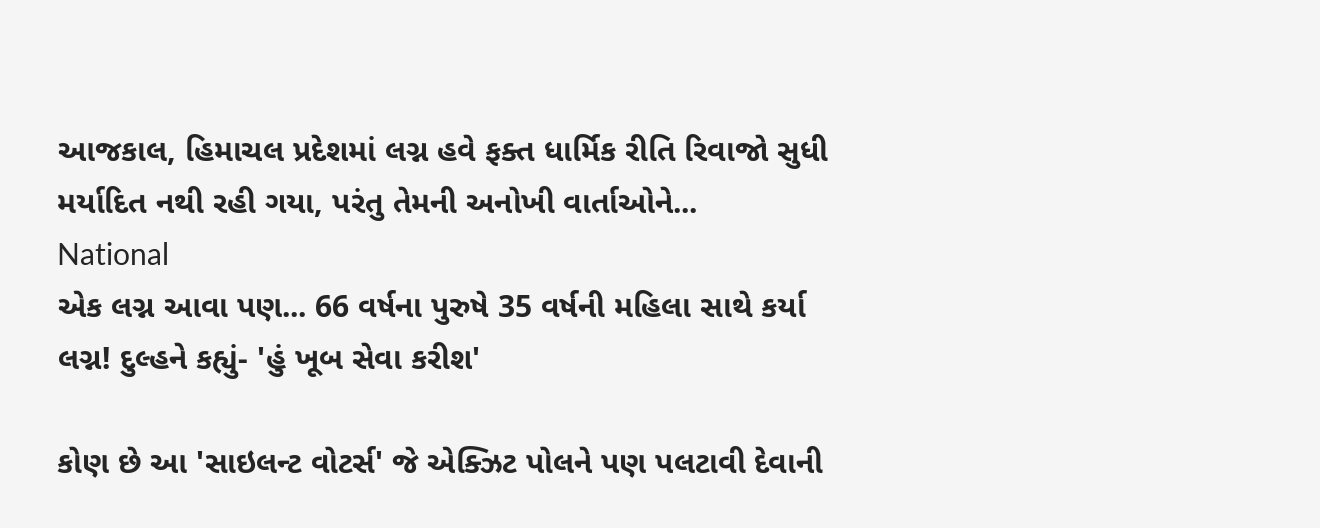આજકાલ, હિમાચલ પ્રદેશમાં લગ્ન હવે ફક્ત ધાર્મિક રીતિ રિવાજો સુધી મર્યાદિત નથી રહી ગયા, પરંતુ તેમની અનોખી વાર્તાઓને...
National
એક લગ્ન આવા પણ... 66 વર્ષના પુરુષે 35 વર્ષની મહિલા સાથે કર્યા લગ્ન! દુલ્હને કહ્યું- 'હું ખૂબ સેવા કરીશ'

કોણ છે આ 'સાઇલન્ટ વોટર્સ' જે એક્ઝિટ પોલને પણ પલટાવી દેવાની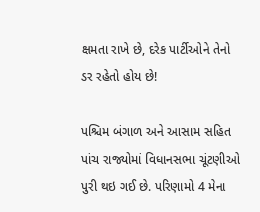ક્ષમતા રાખે છે, દરેક પાર્ટીઓને તેનો ડર રહેતો હોય છે!

પશ્ચિમ બંગાળ અને આસામ સહિત પાંચ રાજ્યોમાં વિધાનસભા ચૂંટણીઓ પુરી થઇ ગઈ છે. પરિણામો 4 મેના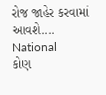રોજ જાહેર કરવામાં આવશે....
National
કોણ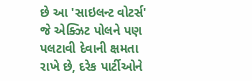છે આ 'સાઇલન્ટ વોટર્સ' જે એક્ઝિટ પોલને પણ પલટાવી દેવાની ક્ષમતા રાખે છે, દરેક પાર્ટીઓને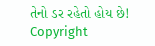તેનો ડર રહેતો હોય છે!
Copyright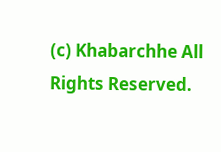(c) Khabarchhe All Rights Reserved.